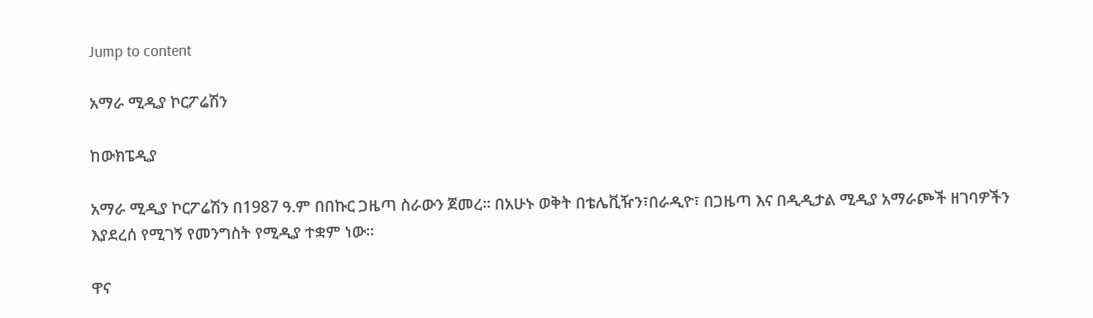Jump to content

አማራ ሚዲያ ኮርፖሬሽን

ከውክፔዲያ

አማራ ሚዲያ ኮርፖሬሽን በ1987 ዓ.ም በበኩር ጋዜጣ ስራውን ጀመረ፡፡ በአሁኑ ወቅት በቴሌቪዥን፣በራዲዮ፣ በጋዜጣ እና በዲዲታል ሚዲያ አማራጮች ዘገባዎችን እያደረሰ የሚገኝ የመንግስት የሚዲያ ተቋም ነው፡፡

ዋና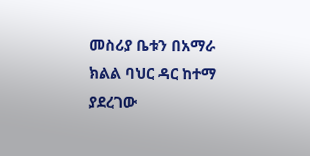መስሪያ ቤቱን በአማራ ክልል ባህር ዳር ከተማ ያደረገው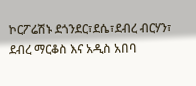ኮርፖሬሽኑ ደጎንደር፣ደሴ፣ደብረ ብርሃን፣ ደብረ ማርቆስ እና አዲስ አበባ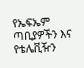የኤፍኤም ጣቢያዎችን እና የቴሌቪዥን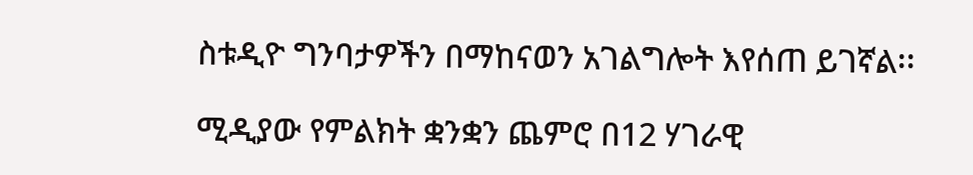ስቱዲዮ ግንባታዎችን በማከናወን አገልግሎት እየሰጠ ይገኛል፡፡

ሚዲያው የምልክት ቋንቋን ጨምሮ በ12 ሃገራዊ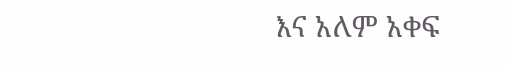እና አለም አቀፍ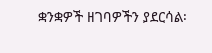ቋንቋዎች ዘገባዎችን ያደርሳል፡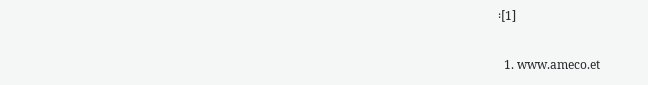፡[1]

  1. www.ameco.et